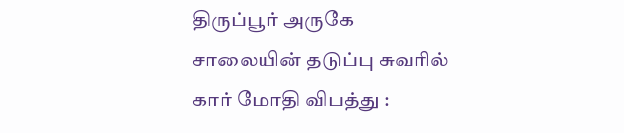திருப்பூர் அருகே சாலையின் தடுப்பு சுவரில் கார் மோதி விபத்து :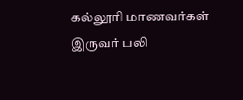கல்லூரி மாணவர்கள் இருவர் பலி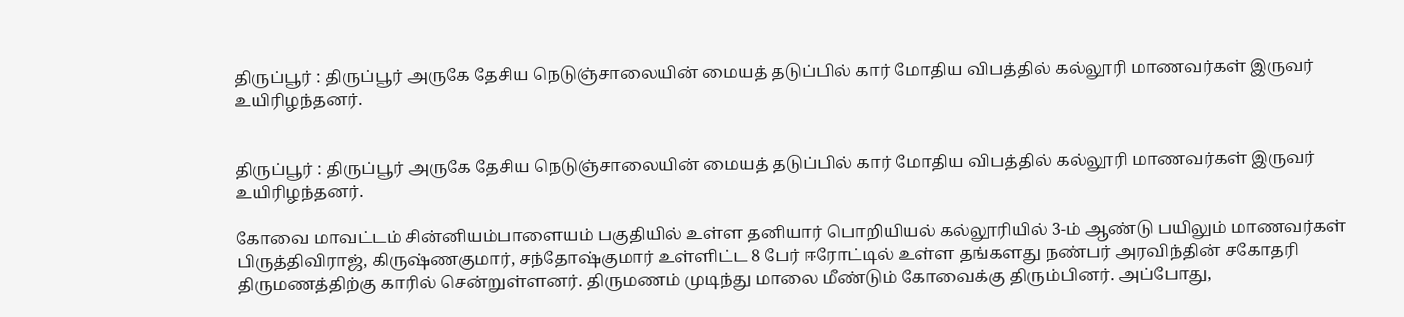திருப்பூர் : திருப்பூர் அருகே தேசிய நெடுஞ்சாலையின் மையத் தடுப்பில் கார் மோதிய விபத்தில் கல்லூரி மாணவர்கள் இருவர் உயிரிழந்தனர்.


திருப்பூர் : திருப்பூர் அருகே தேசிய நெடுஞ்சாலையின் மையத் தடுப்பில் கார் மோதிய விபத்தில் கல்லூரி மாணவர்கள் இருவர் உயிரிழந்தனர்.

கோவை மாவட்டம் சின்னியம்பாளையம் பகுதியில் உள்ள தனியார் பொறியியல் கல்லூரியில் 3-ம் ஆண்டு பயிலும் மாணவர்கள் பிருத்திவிராஜ், கிருஷ்ணகுமார், சந்தோஷ்குமார் உள்ளிட்ட 8 பேர் ஈரோட்டில் உள்ள தங்களது நண்பர் அரவிந்தின் சகோதரி திருமணத்திற்கு காரில் சென்றுள்ளனர். திருமணம் முடிந்து மாலை மீண்டும் கோவைக்கு திரும்பினர். அப்போது,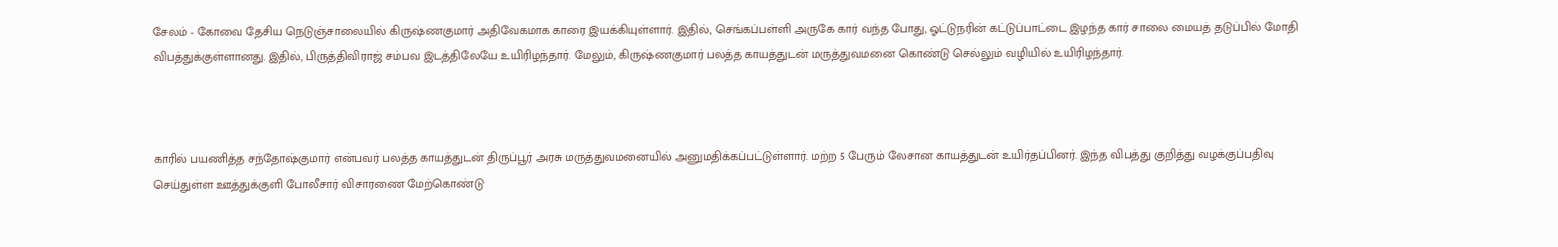சேலம் - கோவை தேசிய நெடுஞ்சாலையில் கிருஷ்ணகுமார் அதிவேகமாக காரை இயக்கியுள்ளார். இதில், செங்கப்பள்ளி அருகே கார் வந்த போது, ஓட்டுநரின் கட்டுப்பாட்டை இழந்த கார் சாலை மையத் தடுப்பில் மோதி விபத்துக்குள்ளானது. இதில், பிருத்திவிராஜ் சம்பவ இடத்திலேயே உயிரிழந்தார். மேலும், கிருஷ்ணகுமார் பலத்த காயத்துடன் மருத்துவமனை கொண்டு செல்லும் வழியில் உயிரிழந்தார்.



காரில் பயணித்த சந்தோஷ்குமார் என்பவர் பலத்த காயத்துடன் திருப்பூர் அரசு மருத்துவமனையில் அனுமதிக்கப்பட்டுள்ளார். மற்ற 5 பேரும் லேசான காயத்துடன் உயிர்தப்பினர். இந்த விபத்து குறித்து வழக்குப்பதிவு செய்துள்ள ஊத்துக்குளி போலீசார் விசாரணை மேற்கொண்டு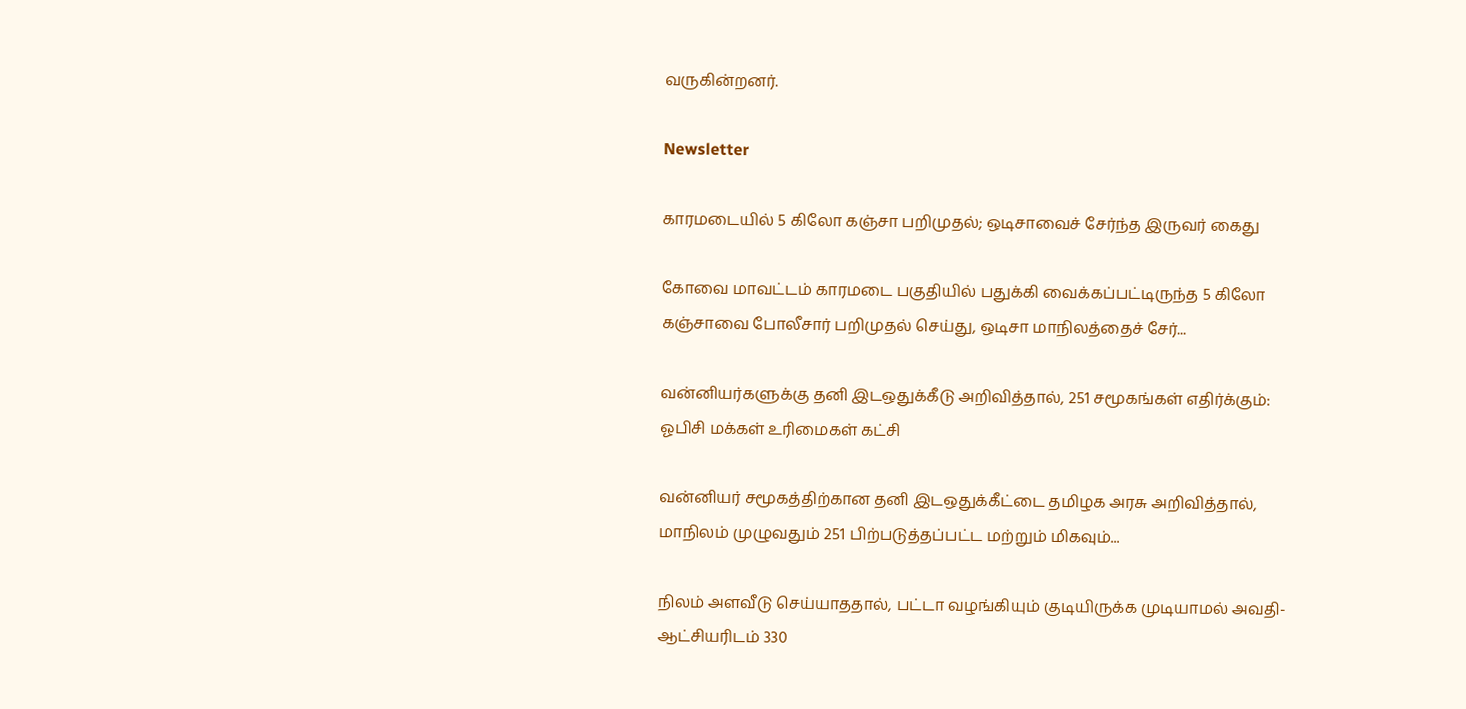வருகின்றனர்.

Newsletter

காரமடையில் 5 கிலோ கஞ்சா பறிமுதல்; ஒடிசாவைச் சேர்ந்த இருவர் கைது

கோவை மாவட்டம் காரமடை பகுதியில் பதுக்கி வைக்கப்பட்டிருந்த 5 கிலோ கஞ்சாவை போலீசார் பறிமுதல் செய்து, ஒடிசா மாநிலத்தைச் சேர்...

வன்னியர்களுக்கு தனி இடஒதுக்கீடு அறிவித்தால், 251 சமூகங்கள் எதிர்க்கும்: ஓபிசி மக்கள் உரிமைகள் கட்சி

வன்னியர் சமூகத்திற்கான தனி இடஒதுக்கீட்டை தமிழக அரசு அறிவித்தால், மாநிலம் முழுவதும் 251 பிற்படுத்தப்பட்ட மற்றும் மிகவும்...

நிலம் அளவீடு செய்யாததால், பட்டா வழங்கியும் குடியிருக்க முடியாமல் அவதி- ஆட்சியரிடம் 330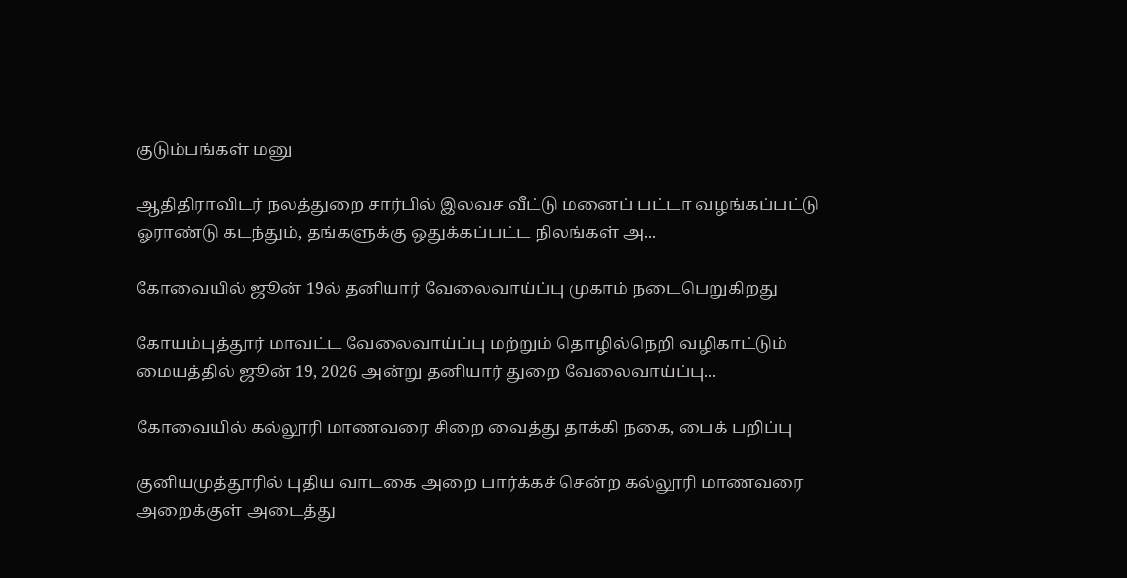குடும்பங்கள் மனு

ஆதிதிராவிடர் நலத்துறை சார்பில் இலவச வீட்டு மனைப் பட்டா வழங்கப்பட்டு ஓராண்டு கடந்தும், தங்களுக்கு ஒதுக்கப்பட்ட நிலங்கள் அ...

கோவையில் ஜூன் 19ல் தனியார் வேலைவாய்ப்பு முகாம் நடைபெறுகிறது

கோயம்புத்தூர் மாவட்ட வேலைவாய்ப்பு மற்றும் தொழில்நெறி வழிகாட்டும் மையத்தில் ஜூன் 19, 2026 அன்று தனியார் துறை வேலைவாய்ப்பு...

கோவையில் கல்லூரி மாணவரை சிறை வைத்து தாக்கி நகை, பைக் பறிப்பு

குனியமுத்தூரில் புதிய வாடகை அறை பார்க்கச் சென்ற கல்லூரி மாணவரை அறைக்குள் அடைத்து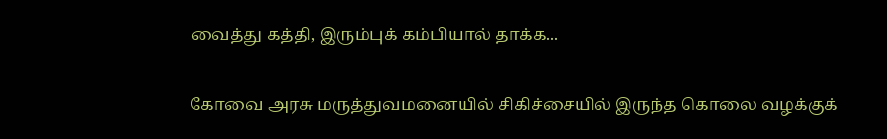வைத்து கத்தி, இரும்புக் கம்பியால் தாக்க...

கோவை அரசு மருத்துவமனையில் சிகிச்சையில் இருந்த கொலை வழக்குக்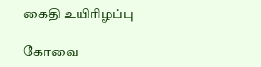கைதி உயிரிழப்பு

கோவை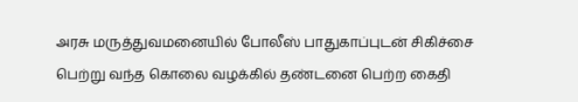அரசு மருத்துவமனையில் போலீஸ் பாதுகாப்புடன் சிகிச்சை பெற்று வந்த கொலை வழக்கில் தண்டனை பெற்ற கைதி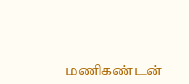மணிகண்டன்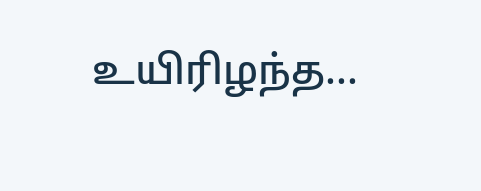உயிரிழந்த...